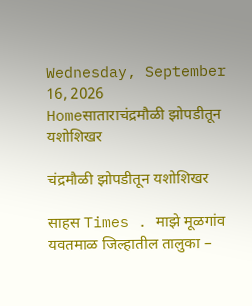Wednesday, September 16, 2026
Homeसाताराचंद्रमौळी झोपडीतून यशोशिखर

चंद्रमौळी झोपडीतून यशोशिखर

साहस Times . माझे मूळगांव यवतमाळ जिल्हातील तालुका –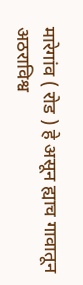मारेगांव ( रोड ) हे असून ह्याच गावातून अठराविश्व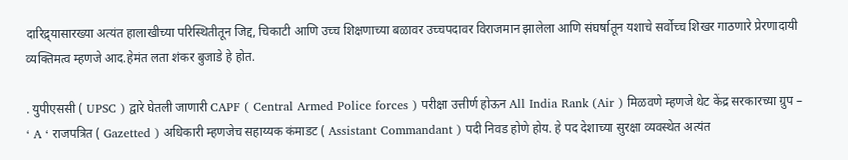दारिद्र्यासारख्या अत्यंत हालाखीच्या परिस्थितीतून जिद्द, चिकाटी आणि उच्च शिक्षणाच्या बळावर उच्चपदावर विराजमान झालेला आणि संघर्षातून यशाचे सर्वोच्च शिखर गाठणारे प्रेरणादायी व्यक्तिमत्व म्हणजे आद.हेमंत लता शंकर बुजाडे हे होत.

. युपीएससी ( UPSC ) द्वारे घेतली जाणारी CAPF ( Central Armed Police forces ) परीक्षा उत्तीर्ण होऊन All India Rank (Air ) मिळवणे म्हणजे थेट केंद्र सरकारच्या ग्रुप – ‘ A ‘ राजपत्रित ( Gazetted ) अधिकारी म्हणजेच सहाय्यक कंमाडट ( Assistant Commandant ) पदी निवड होणे होय. हे पद देशाच्या सुरक्षा व्यवस्थेत अत्यंत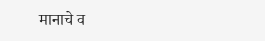मानाचे व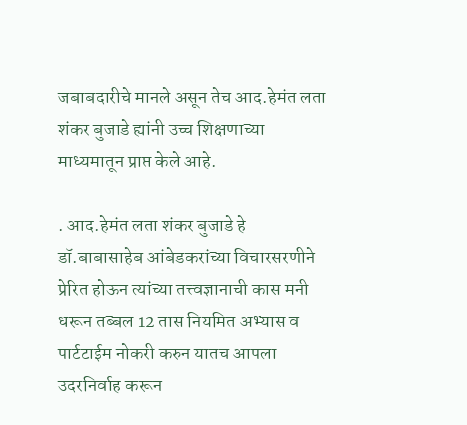जबाबदारीचे मानले असून तेच आद.हेमंत लता शंकर बुजाडे ह्यांनी उच्च शिक्षणाच्या माध्यमातून प्राप्त केले आहे.

. आद.हेमंत लता शंकर बुजाडे हे डॉ.बाबासाहेब आंबेडकरांच्या विचारसरणीने प्रेरित होऊन त्यांच्या तत्त्वज्ञानाची कास मनी धरून तब्बल 12 तास नियमित अभ्यास व पार्टटाईम नोकरी करुन यातच आपला उदरनिर्वाह करून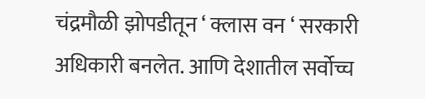चंद्रमौळी झोपडीतून ‘ क्लास वन ‘ सरकारी अधिकारी बनलेत. आणि देशातील सर्वोच्च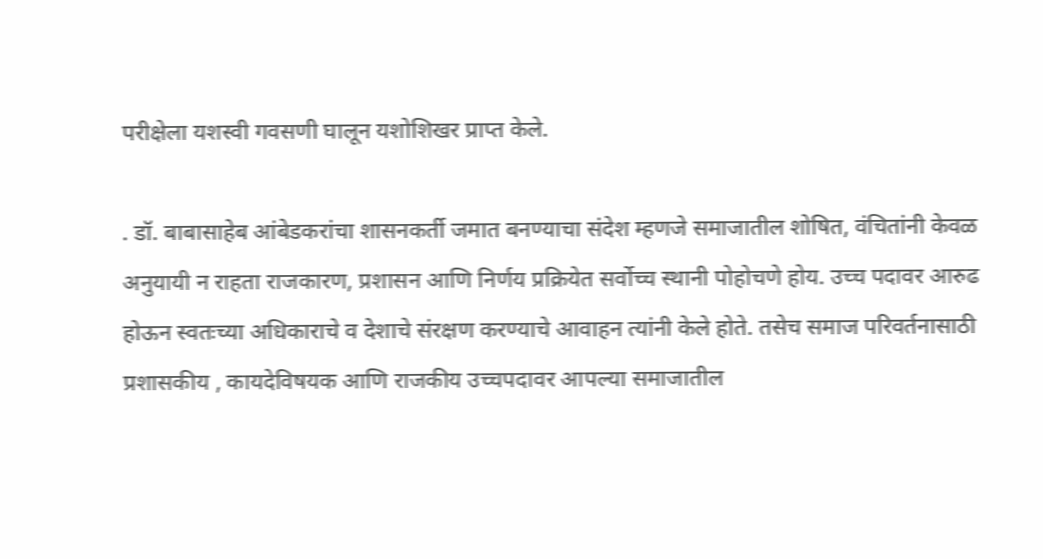परीक्षेला यशस्वी गवसणी घालून यशोशिखर प्राप्त केले.

. डॉ. बाबासाहेब आंबेडकरांचा शासनकर्ती जमात बनण्याचा संदेश म्हणजे समाजातील शोषित, वंचितांनी केवळ अनुयायी न राहता राजकारण, प्रशासन आणि निर्णय प्रक्रियेत सर्वोच्च स्थानी पोहोचणे होय. उच्च पदावर आरुढ होऊन स्वतःच्या अधिकाराचे व देशाचे संरक्षण करण्याचे आवाहन त्यांनी केले होते. तसेच समाज परिवर्तनासाठी प्रशासकीय , कायदेविषयक आणि राजकीय उच्चपदावर आपल्या समाजातील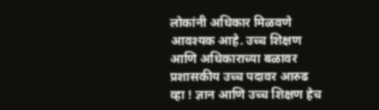लोकांनी अधिकार मिळवणे आवश्यक आहे. उच्च शिक्षण आणि अधिकाराच्या बळावर प्रशासकीय उच्च पदावर आरुढ व्हा ! ज्ञान आणि उच्च शिक्षण हेच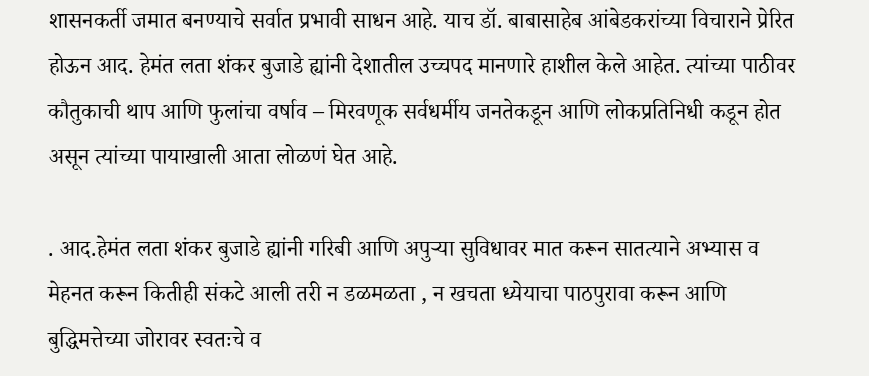शासनकर्ती जमात बनण्याचे सर्वात प्रभावी साधन आहे. याच डॉ. बाबासाहेब आंबेडकरांच्या विचाराने प्रेरित होऊन आद. हेमंत लता शंकर बुजाडे ह्यांनी देशातील उच्चपद मानणारे हाशील केले आहेत. त्यांच्या पाठीवर कौतुकाची थाप आणि फुलांचा वर्षाव – मिरवणूक सर्वधर्मीय जनतेकडून आणि लोकप्रतिनिधी कडून होत असून त्यांच्या पायाखाली आता लोळणं घेत आहे.

. आद.हेमंत लता शंकर बुजाडे ह्यांनी गरिबी आणि अपुऱ्या सुविधावर मात करून सातत्याने अभ्यास व मेहनत करून कितीही संकटे आली तरी न डळमळता , न खचता ध्येयाचा पाठपुरावा करून आणि बुद्धिमत्तेच्या जोरावर स्वतःचे व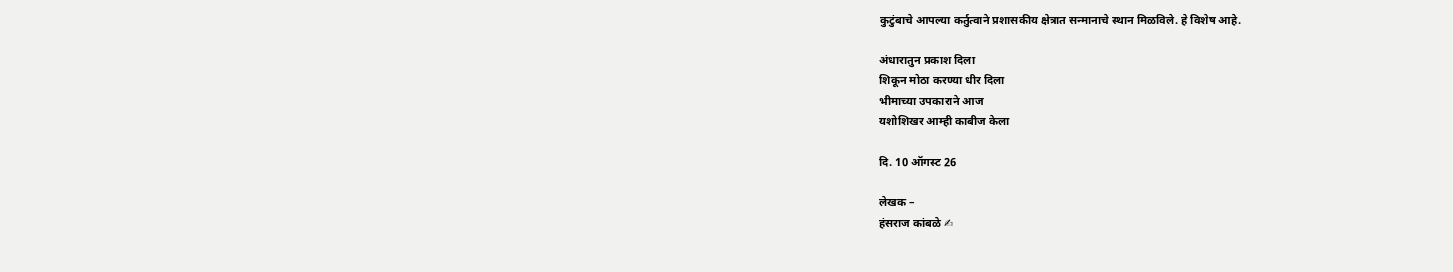कुटुंबाचे आपल्या कर्तुत्वाने प्रशासकीय क्षेत्रात सन्मानाचे स्थान मिळविले. हे विशेष आहे.

अंधारातुन प्रकाश दिला
शिकून मोठा करण्या धीर दिला
भीमाच्या उपकाराने आज
यशोशिखर आम्ही काबीज केला

दि. 10 ऑगस्ट 26

लेखक –
हंसराज कांबळे ✍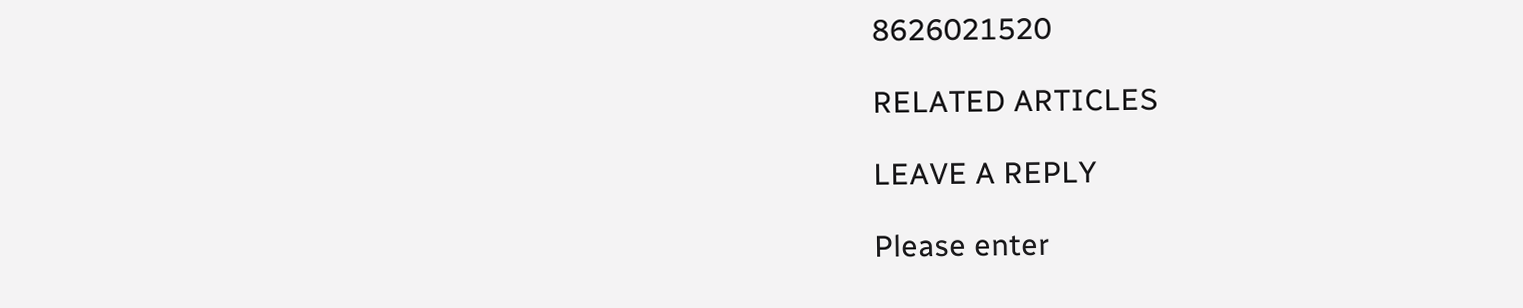8626021520

RELATED ARTICLES

LEAVE A REPLY

Please enter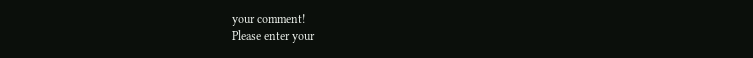your comment!
Please enter your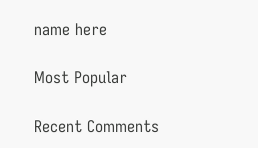name here

Most Popular

Recent Comments